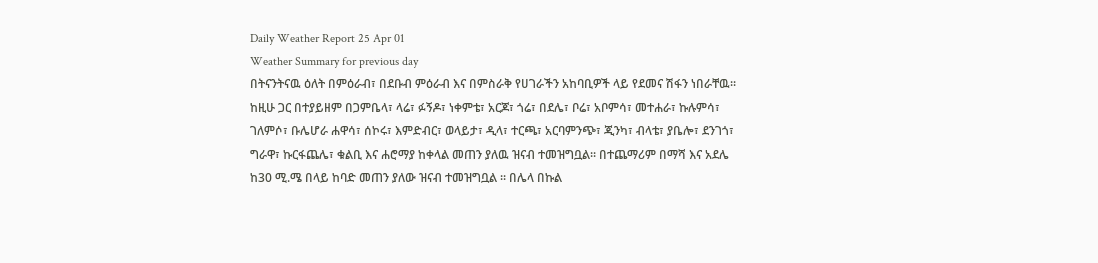Daily Weather Report 25 Apr 01
Weather Summary for previous day
በትናንትናዉ ዕለት በምዕራብ፣ በደቡብ ምዕራብ እና በምስራቅ የሀገራችን አከባቢዎች ላይ የደመና ሽፋን ነበራቸዉ፡፡ ከዚሁ ጋር በተያይዘም በጋምቤላ፣ ላሬ፣ ፉኝዶ፣ ነቀምቴ፣ አርጆ፣ ጎሬ፣ በደሌ፣ ቦሬ፣ አቦምሳ፣ መተሐራ፣ ኩሉምሳ፣ ገለምሶ፣ ቡሌሆራ ሐዋሳ፣ ሰኮሩ፣ እምድብር፣ ወላይታ፣ ዲላ፣ ተርጫ፣ አርባምንጭ፣ ጂንካ፣ ብላቴ፣ ያቤሎ፣ ደንገጎ፣ ግራዋ፣ ኩርፋጨሌ፣ ቁልቢ እና ሐሮማያ ከቀላል መጠን ያለዉ ዝናብ ተመዝግቧል፡፡ በተጨማሪም በማሻ እና አደሌ ከ30 ሚ.ሜ በላይ ከባድ መጠን ያለው ዝናብ ተመዝግቧል ፡፡ በሌላ በኩል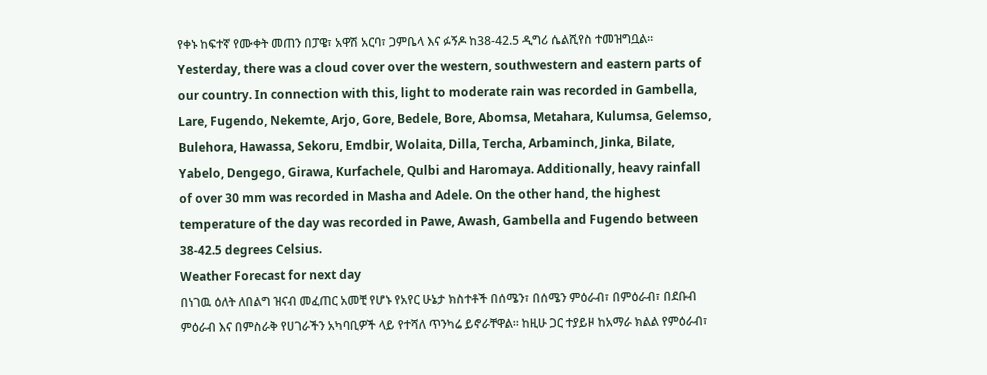የቀኑ ከፍተኛ የሙቀት መጠን በፓዌ፣ አዋሽ አርባ፣ ጋምቤላ እና ፉኝዶ ከ38-42.5 ዲግሪ ሴልሺየስ ተመዝግቧል፡፡
Yesterday, there was a cloud cover over the western, southwestern and eastern parts of our country. In connection with this, light to moderate rain was recorded in Gambella, Lare, Fugendo, Nekemte, Arjo, Gore, Bedele, Bore, Abomsa, Metahara, Kulumsa, Gelemso, Bulehora, Hawassa, Sekoru, Emdbir, Wolaita, Dilla, Tercha, Arbaminch, Jinka, Bilate, Yabelo, Dengego, Girawa, Kurfachele, Qulbi and Haromaya. Additionally, heavy rainfall of over 30 mm was recorded in Masha and Adele. On the other hand, the highest temperature of the day was recorded in Pawe, Awash, Gambella and Fugendo between 38-42.5 degrees Celsius.
Weather Forecast for next day
በነገዉ ዕለት ለበልግ ዝናብ መፈጠር አመቺ የሆኑ የአየር ሁኔታ ክስተቶች በሰሜን፣ በሰሜን ምዕራብ፣ በምዕራብ፣ በደቡብ ምዕራብ እና በምስራቅ የሀገራችን አካባቢዎች ላይ የተሻለ ጥንካሬ ይኖራቸዋል፡፡ ከዚሁ ጋር ተያይዞ ከአማራ ክልል የምዕራብ፣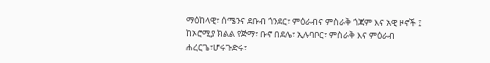ማዕከላዊ፣ ሰሜንና ደቡብ ጎንደር፣ ምዕራብና ምስራቅ ጎጃም እና አዊ ዞኖች ፤ ከኦሮሚያ ክልል የጅማ፣ ቡኖ በደሌ፣ ኢሉባቦር፣ ምስራቅ እና ምዕራብ ሐረርጌ፣ሆሩጉድሩ፣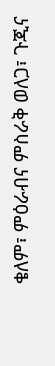ቄለም፣ ምዕራብና ምስራቅ ወለጋ፣ ጉጂና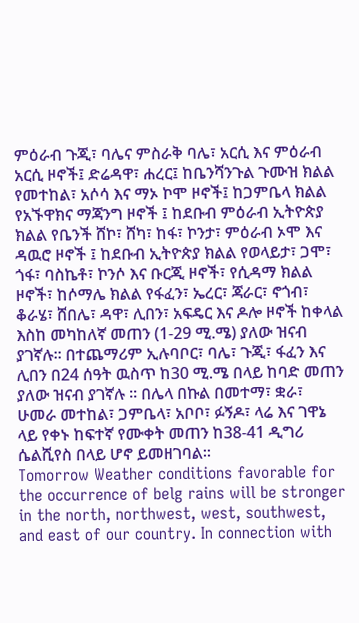ምዕራብ ጉጂ፣ ባሌና ምስራቅ ባሌ፣ አርሲ እና ምዕራብ አርሲ ዞኖች፤ ድሬዳዋ፣ ሐረር፤ ከቤንሻንጉል ጉሙዝ ክልል የመተከል፣ አሶሳ እና ማኦ ኮሞ ዞኖች፤ ከጋምቤላ ክልል የአኙዋክና ማጃንግ ዞኖች ፤ ከደቡብ ምዕራብ ኢትዮጵያ ክልል የቤንች ሸኮ፣ ሸካ፣ ከፋ፣ ኮንታ፣ ምዕራብ ኦሞ እና ዳዉሮ ዞኖች ፤ ከደቡብ ኢትዮጵያ ክልል የወላይታ፣ ጋሞ፣ ጎፋ፣ ባስኬቶ፣ ኮንሶ እና ቡርጂ ዞኖች፣ የሲዳማ ክልል ዞኖች፣ ከሶማሌ ክልል የፋፈን፣ ኤረር፣ ጃራር፣ ኖጎብ፣ ቆራሄ፣ ሸበሌ፣ ዳዋ፣ ሊበን፣ አፍዴር እና ዶሎ ዞኖች ከቀላል እስከ መካከለኛ መጠን (1-29 ሚ.ሜ) ያለው ዝናብ ያገኛሉ፡፡ በተጨማሪም ኢሉባቦር፣ ባሌ፣ ጉጂ፣ ፋፈን እና ሊበን በ24 ሰዓት ዉስጥ ከ30 ሚ.ሜ በላይ ከባድ መጠን ያለው ዝናብ ያገኛሉ ፡፡ በሌላ በኩል በመተማ፣ ቋራ፣ ሁመራ መተከል፣ ጋምቤላ፣ አቦቦ፣ ፉኝዶ፣ ላሬ እና ገዋኔ ላይ የቀኑ ከፍተኛ የሙቀት መጠን ከ38-41 ዲግሪ ሴልሺየስ በላይ ሆኖ ይመዘገባል፡፡
Tomorrow Weather conditions favorable for the occurrence of belg rains will be stronger in the north, northwest, west, southwest, and east of our country. In connection with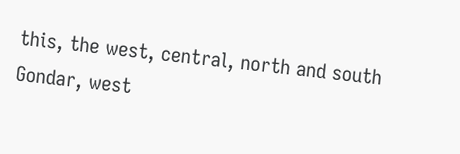this, the west, central, north and south Gondar, west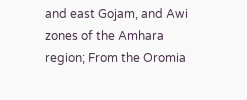and east Gojam, and Awi zones of the Amhara region; From the Oromia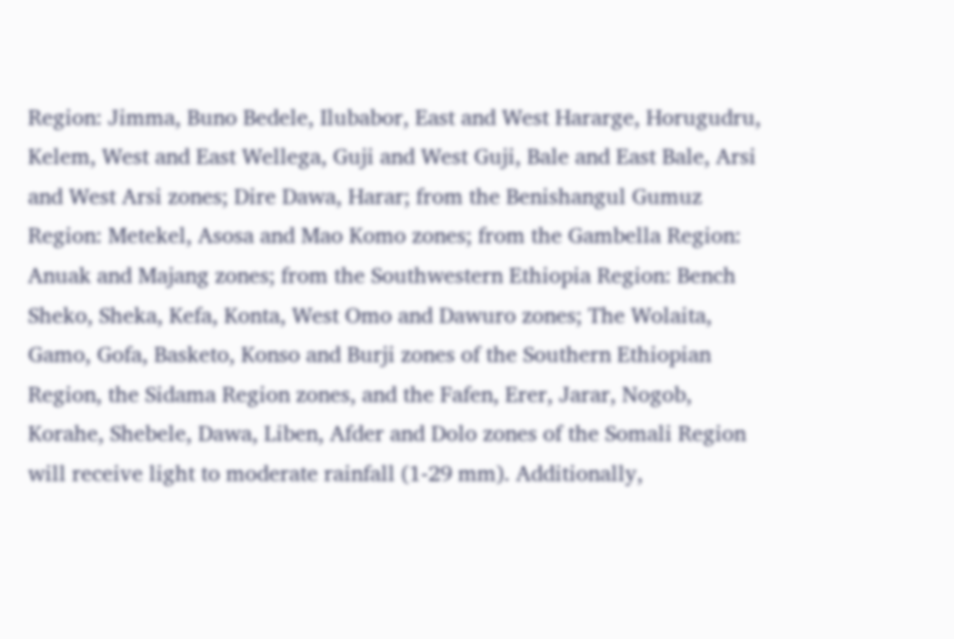Region: Jimma, Buno Bedele, Ilubabor, East and West Hararge, Horugudru, Kelem, West and East Wellega, Guji and West Guji, Bale and East Bale, Arsi and West Arsi zones; Dire Dawa, Harar; from the Benishangul Gumuz Region: Metekel, Asosa and Mao Komo zones; from the Gambella Region: Anuak and Majang zones; from the Southwestern Ethiopia Region: Bench Sheko, Sheka, Kefa, Konta, West Omo and Dawuro zones; The Wolaita, Gamo, Gofa, Basketo, Konso and Burji zones of the Southern Ethiopian Region, the Sidama Region zones, and the Fafen, Erer, Jarar, Nogob, Korahe, Shebele, Dawa, Liben, Afder and Dolo zones of the Somali Region will receive light to moderate rainfall (1-29 mm). Additionally,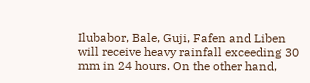Ilubabor, Bale, Guji, Fafen and Liben will receive heavy rainfall exceeding 30 mm in 24 hours. On the other hand,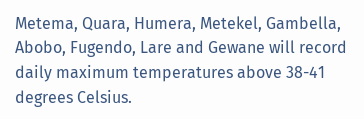Metema, Quara, Humera, Metekel, Gambella, Abobo, Fugendo, Lare and Gewane will record daily maximum temperatures above 38-41 degrees Celsius.